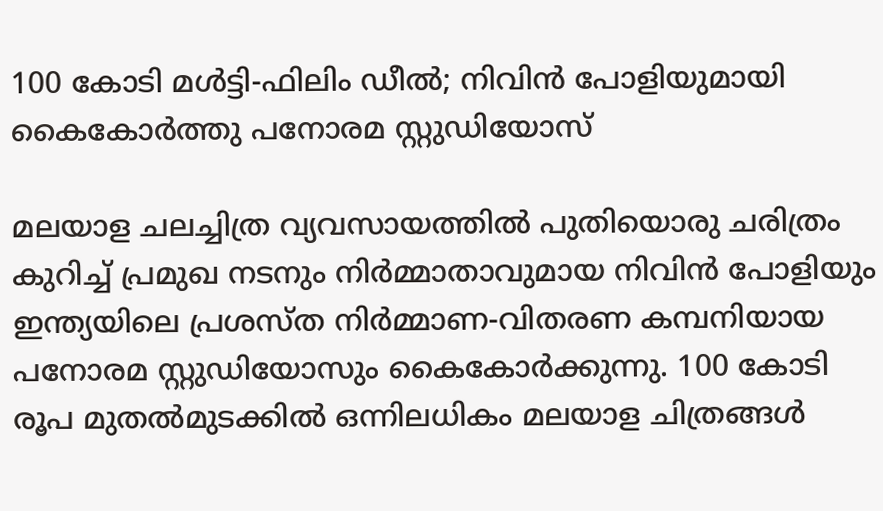100 കോടി മൾട്ടി-ഫിലിം ഡീൽ; നിവിൻ പോളിയുമായി കൈകോർത്തു പനോരമ സ്റ്റുഡിയോസ്

മലയാള ചലച്ചിത്ര വ്യവസായത്തിൽ പുതിയൊരു ചരിത്രം കുറിച്ച് പ്രമുഖ നടനും നിർമ്മാതാവുമായ നിവിൻ പോളിയും ഇന്ത്യയിലെ പ്രശസ്ത നിർമ്മാണ-വിതരണ കമ്പനിയായ പനോരമ സ്റ്റുഡിയോസും കൈകോർക്കുന്നു. 100 കോടി രൂപ മുതൽമുടക്കിൽ ഒന്നിലധികം മലയാള ചിത്രങ്ങൾ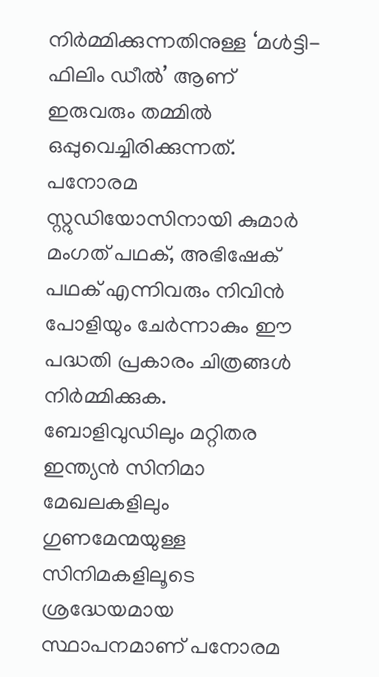നിർമ്മിക്കുന്നതിനുള്ള ‘മൾട്ടി-ഫിലിം ഡീൽ’ ആണ് ഇരുവരും തമ്മിൽ ഒപ്പുവെച്ചിരിക്കുന്നത്. പനോരമ സ്റ്റുഡിയോസിനായി കുമാർ മംഗത് പഥക്, അഭിഷേക് പഥക് എന്നിവരും നിവിൻ പോളിയും ചേർന്നാകും ഈ പദ്ധതി പ്രകാരം ചിത്രങ്ങൾ നിർമ്മിക്കുക.
ബോളിവുഡിലും മറ്റിതര ഇന്ത്യൻ സിനിമാ മേഖലകളിലും ഗുണമേന്മയുള്ള സിനിമകളിലൂടെ ശ്രദ്ധേയമായ സ്ഥാപനമാണ് പനോരമ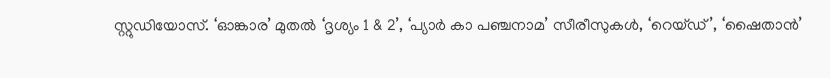സ്റ്റുഡിയോസ്. ‘ഓങ്കാര’ മുതൽ ‘ദൃശ്യം 1 & 2’, ‘പ്യാർ കാ പഞ്ചനാമ’ സീരീസുകൾ, ‘റെയ്ഡ്’, ‘ഷൈതാൻ’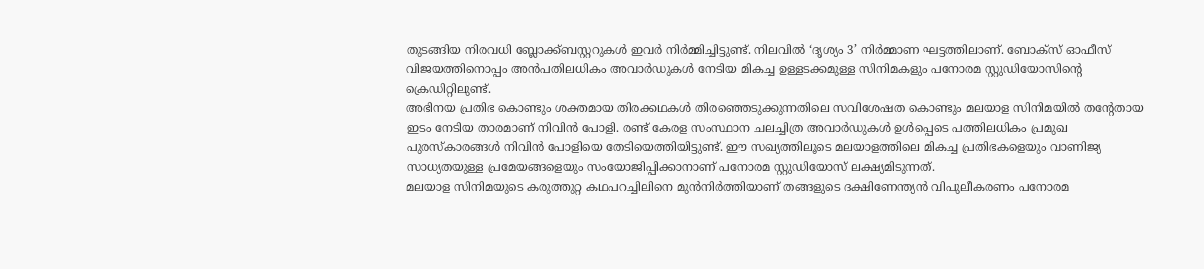തുടങ്ങിയ നിരവധി ബ്ലോക്ക്ബസ്റ്ററുകൾ ഇവർ നിർമ്മിച്ചിട്ടുണ്ട്. നിലവിൽ ‘ദൃശ്യം 3’ നിർമ്മാണ ഘട്ടത്തിലാണ്. ബോക്സ് ഓഫീസ് വിജയത്തിനൊപ്പം അൻപതിലധികം അവാർഡുകൾ നേടിയ മികച്ച ഉള്ളടക്കമുള്ള സിനിമകളും പനോരമ സ്റ്റുഡിയോസിന്റെ ക്രെഡിറ്റിലുണ്ട്.
അഭിനയ പ്രതിഭ കൊണ്ടും ശക്തമായ തിരക്കഥകൾ തിരഞ്ഞെടുക്കുന്നതിലെ സവിശേഷത കൊണ്ടും മലയാള സിനിമയിൽ തന്റേതായ ഇടം നേടിയ താരമാണ് നിവിൻ പോളി. രണ്ട് കേരള സംസ്ഥാന ചലച്ചിത്ര അവാർഡുകൾ ഉൾപ്പെടെ പത്തിലധികം പ്രമുഖ പുരസ്കാരങ്ങൾ നിവിൻ പോളിയെ തേടിയെത്തിയിട്ടുണ്ട്. ഈ സഖ്യത്തിലൂടെ മലയാളത്തിലെ മികച്ച പ്രതിഭകളെയും വാണിജ്യ സാധ്യതയുള്ള പ്രമേയങ്ങളെയും സംയോജിപ്പിക്കാനാണ് പനോരമ സ്റ്റുഡിയോസ് ലക്ഷ്യമിടുന്നത്.
മലയാള സിനിമയുടെ കരുത്തുറ്റ കഥപറച്ചിലിനെ മുൻനിർത്തിയാണ് തങ്ങളുടെ ദക്ഷിണേന്ത്യൻ വിപുലീകരണം പനോരമ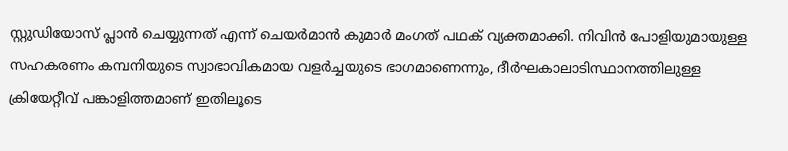സ്റ്റുഡിയോസ് പ്ലാൻ ചെയ്യുന്നത് എന്ന് ചെയർമാൻ കുമാർ മംഗത് പഥക് വ്യക്തമാക്കി. നിവിൻ പോളിയുമായുള്ള സഹകരണം കമ്പനിയുടെ സ്വാഭാവികമായ വളർച്ചയുടെ ഭാഗമാണെന്നും, ദീർഘകാലാടിസ്ഥാനത്തിലുള്ള ക്രിയേറ്റീവ് പങ്കാളിത്തമാണ് ഇതിലൂടെ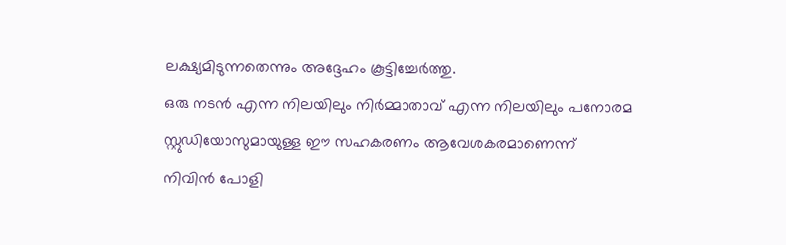ലക്ഷ്യമിടുന്നതെന്നും അദ്ദേഹം കൂട്ടിച്ചേർത്തു.
ഒരു നടൻ എന്ന നിലയിലും നിർമ്മാതാവ് എന്ന നിലയിലും പനോരമ സ്റ്റുഡിയോസുമായുള്ള ഈ സഹകരണം ആവേശകരമാണെന്ന് നിവിൻ പോളി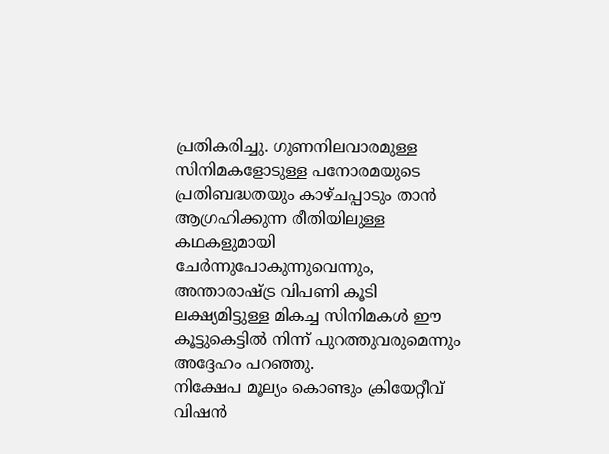പ്രതികരിച്ചു. ഗുണനിലവാരമുള്ള സിനിമകളോടുള്ള പനോരമയുടെ പ്രതിബദ്ധതയും കാഴ്ചപ്പാടും താൻ ആഗ്രഹിക്കുന്ന രീതിയിലുള്ള കഥകളുമായി ചേർന്നുപോകുന്നുവെന്നും, അന്താരാഷ്ട്ര വിപണി കൂടി ലക്ഷ്യമിട്ടുള്ള മികച്ച സിനിമകൾ ഈ കൂട്ടുകെട്ടിൽ നിന്ന് പുറത്തുവരുമെന്നും അദ്ദേഹം പറഞ്ഞു.
നിക്ഷേപ മൂല്യം കൊണ്ടും ക്രിയേറ്റീവ് വിഷൻ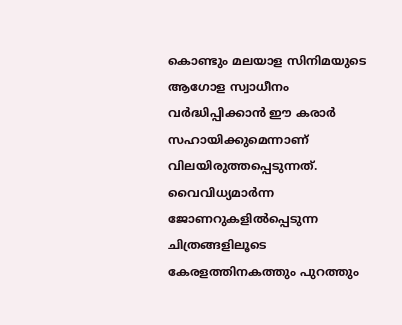കൊണ്ടും മലയാള സിനിമയുടെ ആഗോള സ്വാധീനം വർദ്ധിപ്പിക്കാൻ ഈ കരാർ സഹായിക്കുമെന്നാണ് വിലയിരുത്തപ്പെടുന്നത്. വൈവിധ്യമാർന്ന ജോണറുകളിൽപ്പെടുന്ന ചിത്രങ്ങളിലൂടെ കേരളത്തിനകത്തും പുറത്തും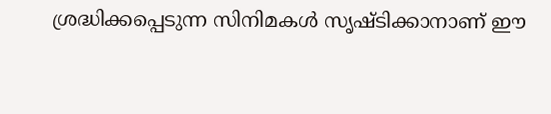ശ്രദ്ധിക്കപ്പെടുന്ന സിനിമകൾ സൃഷ്ടിക്കാനാണ് ഈ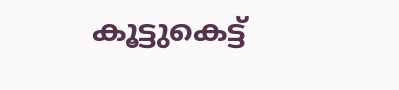കൂട്ടുകെട്ട്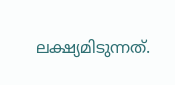ലക്ഷ്യമിടുന്നത്.